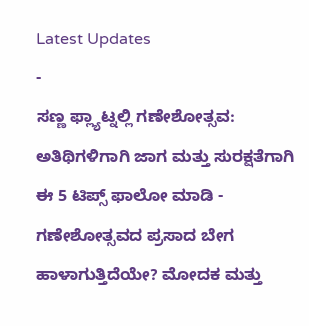Latest Updates
-
ಸಣ್ಣ ಫ್ಲ್ಯಾಟ್ನಲ್ಲಿ ಗಣೇಶೋತ್ಸವ: ಅತಿಥಿಗಳಿಗಾಗಿ ಜಾಗ ಮತ್ತು ಸುರಕ್ಷತೆಗಾಗಿ ಈ 5 ಟಿಪ್ಸ್ ಫಾಲೋ ಮಾಡಿ -
ಗಣೇಶೋತ್ಸವದ ಪ್ರಸಾದ ಬೇಗ ಹಾಳಾಗುತ್ತಿದೆಯೇ? ಮೋದಕ ಮತ್ತು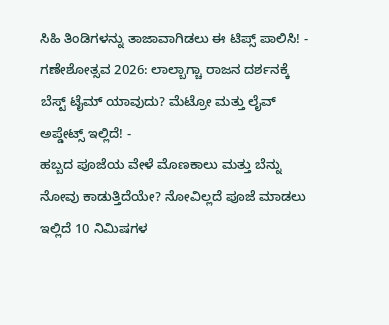ಸಿಹಿ ತಿಂಡಿಗಳನ್ನು ತಾಜಾವಾಗಿಡಲು ಈ ಟಿಪ್ಸ್ ಪಾಲಿಸಿ! -
ಗಣೇಶೋತ್ಸವ 2026: ಲಾಲ್ಬಾಗ್ಚಾ ರಾಜನ ದರ್ಶನಕ್ಕೆ ಬೆಸ್ಟ್ ಟೈಮ್ ಯಾವುದು? ಮೆಟ್ರೋ ಮತ್ತು ಲೈವ್ ಅಪ್ಡೇಟ್ಸ್ ಇಲ್ಲಿದೆ! -
ಹಬ್ಬದ ಪೂಜೆಯ ವೇಳೆ ಮೊಣಕಾಲು ಮತ್ತು ಬೆನ್ನು ನೋವು ಕಾಡುತ್ತಿದೆಯೇ? ನೋವಿಲ್ಲದೆ ಪೂಜೆ ಮಾಡಲು ಇಲ್ಲಿದೆ 10 ನಿಮಿಷಗಳ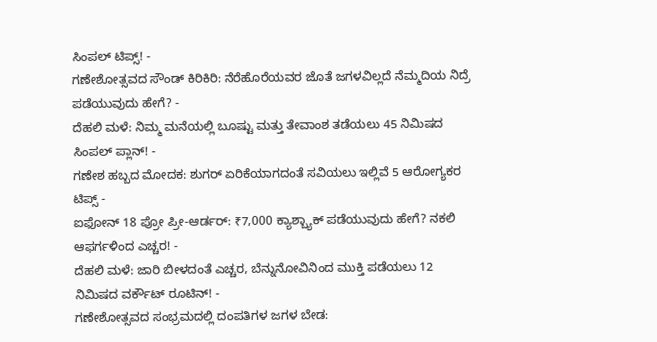ಸಿಂಪಲ್ ಟಿಪ್ಸ್! -
ಗಣೇಶೋತ್ಸವದ ಸೌಂಡ್ ಕಿರಿಕಿರಿ: ನೆರೆಹೊರೆಯವರ ಜೊತೆ ಜಗಳವಿಲ್ಲದೆ ನೆಮ್ಮದಿಯ ನಿದ್ರೆ ಪಡೆಯುವುದು ಹೇಗೆ? -
ದೆಹಲಿ ಮಳೆ: ನಿಮ್ಮ ಮನೆಯಲ್ಲಿ ಬೂಷ್ಟು ಮತ್ತು ತೇವಾಂಶ ತಡೆಯಲು 45 ನಿಮಿಷದ ಸಿಂಪಲ್ ಪ್ಲಾನ್! -
ಗಣೇಶ ಹಬ್ಬದ ಮೋದಕ: ಶುಗರ್ ಏರಿಕೆಯಾಗದಂತೆ ಸವಿಯಲು ಇಲ್ಲಿವೆ 5 ಆರೋಗ್ಯಕರ ಟಿಪ್ಸ್ -
ಐಫೋನ್ 18 ಪ್ರೋ ಪ್ರೀ-ಆರ್ಡರ್: ₹7,000 ಕ್ಯಾಶ್ಬ್ಯಾಕ್ ಪಡೆಯುವುದು ಹೇಗೆ? ನಕಲಿ ಆಫರ್ಗಳಿಂದ ಎಚ್ಚರ! -
ದೆಹಲಿ ಮಳೆ: ಜಾರಿ ಬೀಳದಂತೆ ಎಚ್ಚರ, ಬೆನ್ನುನೋವಿನಿಂದ ಮುಕ್ತಿ ಪಡೆಯಲು 12 ನಿಮಿಷದ ವರ್ಕೌಟ್ ರೂಟಿನ್! -
ಗಣೇಶೋತ್ಸವದ ಸಂಭ್ರಮದಲ್ಲಿ ದಂಪತಿಗಳ ಜಗಳ ಬೇಡ: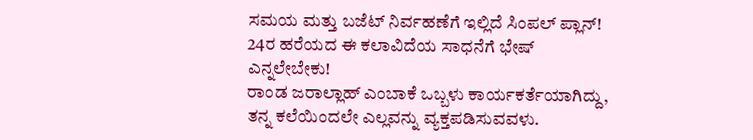ಸಮಯ ಮತ್ತು ಬಜೆಟ್ ನಿರ್ವಹಣೆಗೆ ಇಲ್ಲಿದೆ ಸಿಂಪಲ್ ಪ್ಲಾನ್!
24ರ ಹರೆಯದ ಈ ಕಲಾವಿದೆಯ ಸಾಧನೆಗೆ ಭೇಷ್ ಎನ್ನಲೇಬೇಕು!
ರಾಂಡ ಜರಾಲ್ಲಾಹ್ ಎಂಬಾಕೆ ಒಬ್ಬಳು ಕಾರ್ಯಕರ್ತೆಯಾಗಿದ್ದು, ತನ್ನ ಕಲೆಯಿಂದಲೇ ಎಲ್ಲವನ್ನು ವ್ಯಕ್ತಪಡಿಸುವವಳು.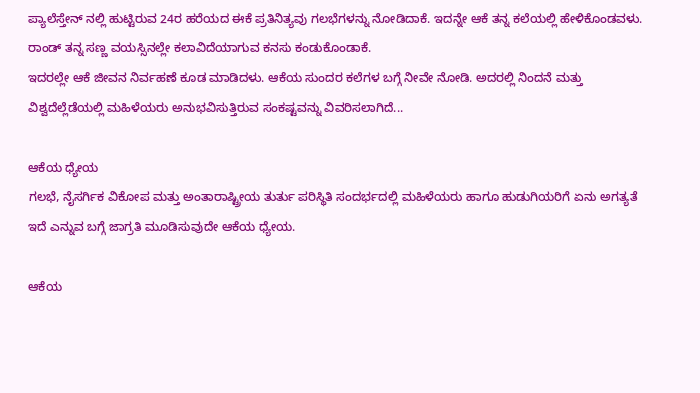ಪ್ಯಾಲೆಸ್ತೇನ್ ನಲ್ಲಿ ಹುಟ್ಟಿರುವ 24ರ ಹರೆಯದ ಈಕೆ ಪ್ರತಿನಿತ್ಯವು ಗಲಭೆಗಳನ್ನು ನೋಡಿದಾಕೆ. ಇದನ್ನೇ ಆಕೆ ತನ್ನ ಕಲೆಯಲ್ಲಿ ಹೇಳಿಕೊಂಡವಳು. ರಾಂಡ್ ತನ್ನ ಸಣ್ಣ ವಯಸ್ಸಿನಲ್ಲೇ ಕಲಾವಿದೆಯಾಗುವ ಕನಸು ಕಂಡುಕೊಂಡಾಕೆ.
ಇದರಲ್ಲೇ ಆಕೆ ಜೀವನ ನಿರ್ವಹಣೆ ಕೂಡ ಮಾಡಿದಳು. ಆಕೆಯ ಸುಂದರ ಕಲೆಗಳ ಬಗ್ಗೆ ನೀವೇ ನೋಡಿ. ಅದರಲ್ಲಿ ನಿಂದನೆ ಮತ್ತು ವಿಶ್ವದೆಲ್ಲೆಡೆಯಲ್ಲಿ ಮಹಿಳೆಯರು ಅನುಭವಿಸುತ್ತಿರುವ ಸಂಕಷ್ಟವನ್ನು ವಿವರಿಸಲಾಗಿದೆ...

ಆಕೆಯ ಧ್ಯೇಯ
ಗಲಭೆ, ನೈಸರ್ಗಿಕ ವಿಕೋಪ ಮತ್ತು ಅಂತಾರಾಷ್ಟ್ರೀಯ ತುರ್ತು ಪರಿಸ್ಥಿತಿ ಸಂದರ್ಭದಲ್ಲಿ ಮಹಿಳೆಯರು ಹಾಗೂ ಹುಡುಗಿಯರಿಗೆ ಏನು ಅಗತ್ಯತೆ ಇದೆ ಎನ್ನುವ ಬಗ್ಗೆ ಜಾಗ್ರತಿ ಮೂಡಿಸುವುದೇ ಆಕೆಯ ಧ್ಯೇಯ.

ಆಕೆಯ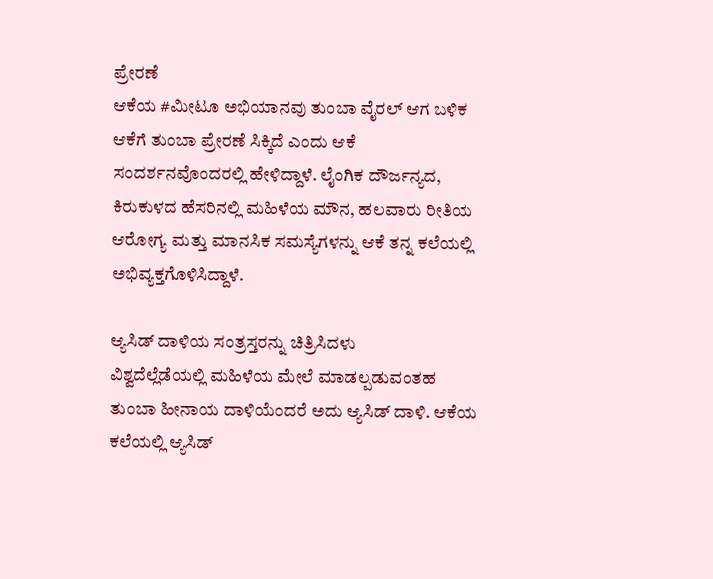ಪ್ರೇರಣೆ
ಆಕೆಯ #ಮೀಟೂ ಅಭಿಯಾನವು ತುಂಬಾ ವೈರಲ್ ಆಗ ಬಳಿಕ ಆಕೆಗೆ ತುಂಬಾ ಪ್ರೇರಣೆ ಸಿಕ್ಕಿದೆ ಎಂದು ಆಕೆ ಸಂದರ್ಶನವೊಂದರಲ್ಲಿ ಹೇಳಿದ್ದಾಳೆ. ಲೈಂಗಿಕ ದೌರ್ಜನ್ಯದ, ಕಿರುಕುಳದ ಹೆಸರಿನಲ್ಲಿ ಮಹಿಳೆಯ ಮೌನ, ಹಲವಾರು ರೀತಿಯ ಆರೋಗ್ಯ ಮತ್ತು ಮಾನಸಿಕ ಸಮಸ್ಯೆಗಳನ್ನು ಆಕೆ ತನ್ನ ಕಲೆಯಲ್ಲಿ ಅಭಿವ್ಯಕ್ತಗೊಳಿಸಿದ್ದಾಳೆ.

ಆ್ಯಸಿಡ್ ದಾಳಿಯ ಸಂತ್ರಸ್ತರನ್ನು ಚಿತ್ರಿಸಿದಳು
ವಿಶ್ವದೆಲ್ಲೆಡೆಯಲ್ಲಿ ಮಹಿಳೆಯ ಮೇಲೆ ಮಾಡಲ್ಪಡುವಂತಹ ತುಂಬಾ ಹೀನಾಯ ದಾಳಿಯೆಂದರೆ ಅದು ಆ್ಯಸಿಡ್ ದಾಳಿ. ಆಕೆಯ ಕಲೆಯಲ್ಲಿ ಆ್ಯಸಿಡ್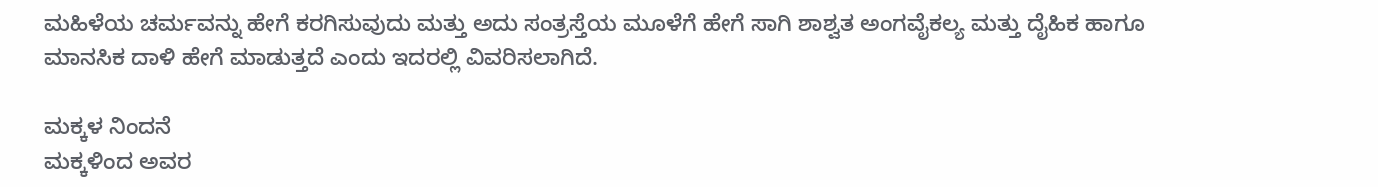ಮಹಿಳೆಯ ಚರ್ಮವನ್ನು ಹೇಗೆ ಕರಗಿಸುವುದು ಮತ್ತು ಅದು ಸಂತ್ರಸ್ತೆಯ ಮೂಳೆಗೆ ಹೇಗೆ ಸಾಗಿ ಶಾಶ್ವತ ಅಂಗವೈಕಲ್ಯ ಮತ್ತು ದೈಹಿಕ ಹಾಗೂ ಮಾನಸಿಕ ದಾಳಿ ಹೇಗೆ ಮಾಡುತ್ತದೆ ಎಂದು ಇದರಲ್ಲಿ ವಿವರಿಸಲಾಗಿದೆ.

ಮಕ್ಕಳ ನಿಂದನೆ
ಮಕ್ಕಳಿಂದ ಅವರ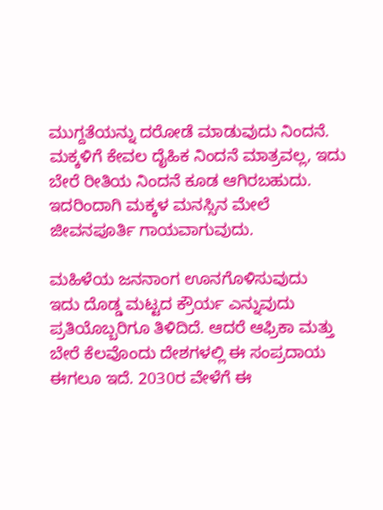ಮುಗ್ದತೆಯನ್ನು ದರೋಡೆ ಮಾಡುವುದು ನಿಂದನೆ. ಮಕ್ಕಳಿಗೆ ಕೇವಲ ದೈಹಿಕ ನಿಂದನೆ ಮಾತ್ರವಲ್ಲ, ಇದು ಬೇರೆ ರೀತಿಯ ನಿಂದನೆ ಕೂಡ ಆಗಿರಬಹುದು. ಇದರಿಂದಾಗಿ ಮಕ್ಕಳ ಮನಸ್ಸಿನ ಮೇಲೆ ಜೀವನಪೂರ್ತಿ ಗಾಯವಾಗುವುದು.

ಮಹಿಳೆಯ ಜನನಾಂಗ ಊನಗೊಳಿಸುವುದು
ಇದು ದೊಡ್ಡ ಮಟ್ಟದ ಕ್ರೌರ್ಯ ಎನ್ನುವುದು ಪ್ರತಿಯೊಬ್ಬರಿಗೂ ತಿಳಿದಿದೆ. ಆದರೆ ಆಫ್ರಿಕಾ ಮತ್ತು ಬೇರೆ ಕೆಲವೊಂದು ದೇಶಗಳಲ್ಲಿ ಈ ಸಂಪ್ರದಾಯ ಈಗಲೂ ಇದೆ. 2030ರ ವೇಳೆಗೆ ಈ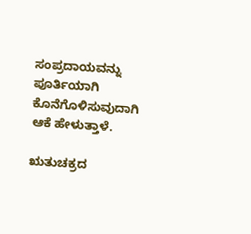ಸಂಪ್ರದಾಯವನ್ನು ಪೂರ್ತಿಯಾಗಿ ಕೊನೆಗೊಳಿಸುವುದಾಗಿ ಆಕೆ ಹೇಳುತ್ತಾಳೆ.

ಋತುಚಕ್ರದ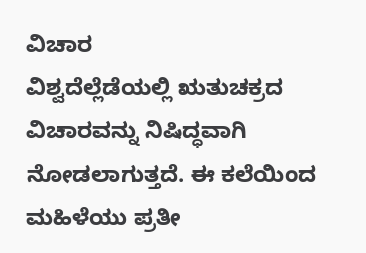ವಿಚಾರ
ವಿಶ್ವದೆಲ್ಲೆಡೆಯಲ್ಲಿ ಋತುಚಕ್ರದ ವಿಚಾರವನ್ನು ನಿಷಿದ್ಧವಾಗಿ ನೋಡಲಾಗುತ್ತದೆ. ಈ ಕಲೆಯಿಂದ ಮಹಿಳೆಯು ಪ್ರತೀ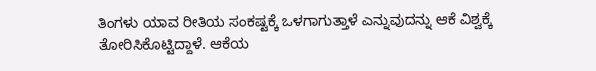ತಿಂಗಳು ಯಾವ ರೀತಿಯ ಸಂಕಷ್ಟಕ್ಕೆ ಒಳಗಾಗುತ್ತಾಳೆ ಎನ್ನುವುದನ್ನು ಆಕೆ ವಿಶ್ವಕ್ಕೆ ತೋರಿಸಿಕೊಟ್ಟಿದ್ದಾಳೆ. ಆಕೆಯ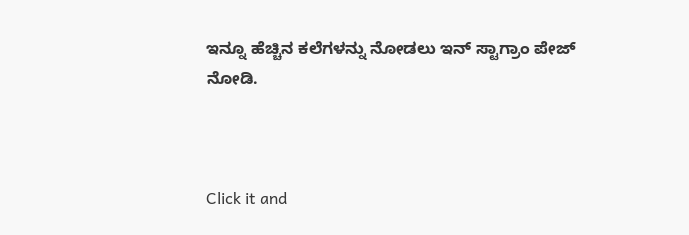ಇನ್ನೂ ಹೆಚ್ಚಿನ ಕಲೆಗಳನ್ನು ನೋಡಲು ಇನ್ ಸ್ಟಾಗ್ರಾಂ ಪೇಜ್ ನೋಡಿ.



Click it and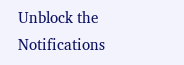Unblock the Notifications